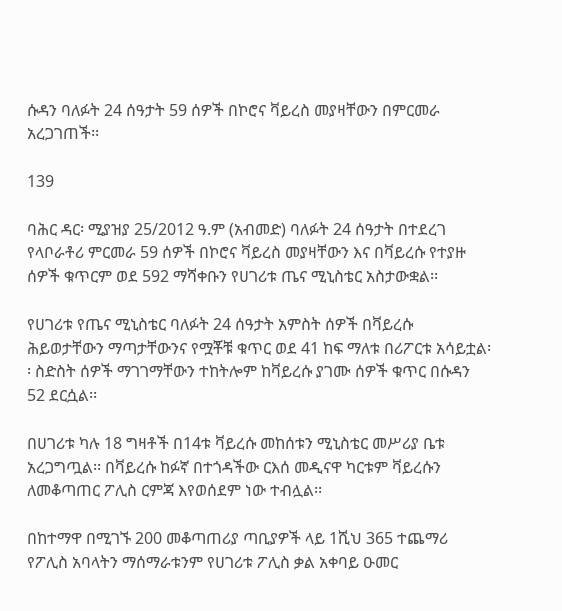ሱዳን ባለፉት 24 ሰዓታት 59 ሰዎች በኮሮና ቫይረስ መያዛቸውን በምርመራ አረጋገጠች፡፡

139

ባሕር ዳር፡ ሚያዝያ 25/2012 ዓ.ም (አብመድ) ባለፉት 24 ሰዓታት በተደረገ የላቦራቶሪ ምርመራ 59 ሰዎች በኮሮና ቫይረስ መያዛቸውን እና በቫይረሱ የተያዙ ሰዎች ቁጥርም ወደ 592 ማሻቀቡን የሀገሪቱ ጤና ሚኒስቴር አስታውቋል፡፡

የሀገሪቱ የጤና ሚኒስቴር ባለፉት 24 ሰዓታት አምስት ሰዎች በቫይረሱ ሕይወታቸውን ማጣታቸውንና የሟቾቹ ቁጥር ወደ 41 ከፍ ማለቱ በሪፖርቱ አሳይቷል፡፡ ስድስት ሰዎች ማገገማቸውን ተከትሎም ከቫይረሱ ያገሙ ሰዎች ቁጥር በሱዳን 52 ደርሷል፡፡

በሀገሪቱ ካሉ 18 ግዛቶች በ14ቱ ቫይረሱ መከሰቱን ሚኒስቴር መሥሪያ ቤቱ አረጋግጧል፡፡ በቫይረሱ ከፉኛ በተጎዳችው ርእሰ መዲናዋ ካርቱም ቫይረሱን ለመቆጣጠር ፖሊስ ርምጃ እየወሰደም ነው ተብሏል፡፡

በከተማዋ በሚገኙ 200 መቆጣጠሪያ ጣቢያዎች ላይ 1ሺህ 365 ተጨማሪ የፖሊስ አባላትን ማሰማራቱንም የሀገሪቱ ፖሊስ ቃል አቀባይ ዑመር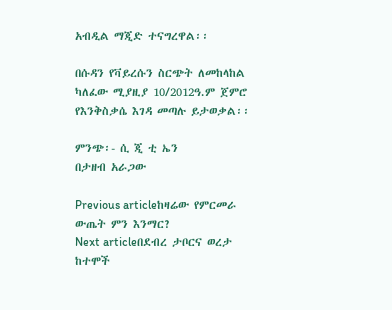አብዲል ማጂድ ተናግረዋል፡፡

በሱዳን የቫይረሱን ስርጭት ለመከላከል ካለፈው ሚያዚያ 10/2012ዓ.ም ጀምሮ የእንቅስቃሴ እገዳ መጣሉ ይታወቃል፡፡

ምንጭ፡- ሲ ጂ ቲ ኤን
በታዘብ አራጋው

Previous articleከዛሬው የምርመራ ውጤት ምን እንማር?
Next articleበደብረ ታቦርና ወረታ ከተሞች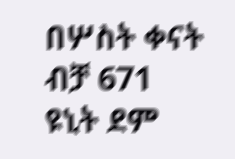በሦስት ቀናት ብቻ 671 ዩኒት ደም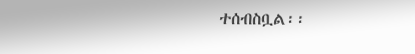ተሰብስቧል፡፡